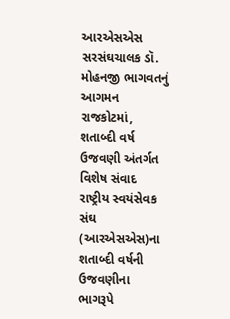આરએસએસ સરસંઘચાલક ડૉ. મોહનજી ભાગવતનું આગમન રાજકોટમાં, શતાબ્દી વર્ષ ઉજવણી અંતર્ગત વિશેષ સંવાદ
રાષ્ટ્રીય સ્વયંસેવક સંઘ (આરએસએસ)ના શતાબ્દી વર્ષની ઉજવણીના ભાગરૂપે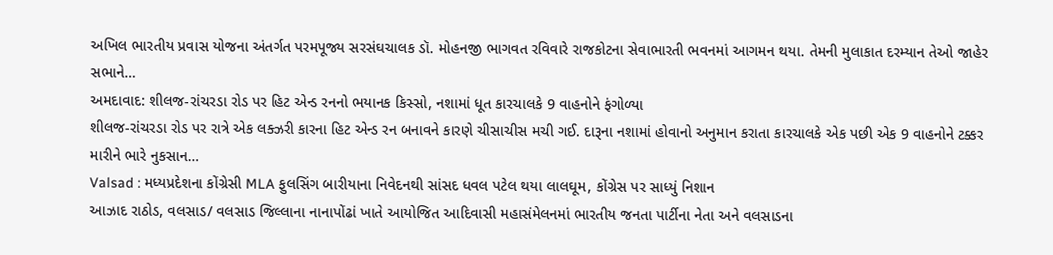અખિલ ભારતીય પ્રવાસ યોજના અંતર્ગત પરમપૂજ્ય સરસંઘચાલક ડૉ. મોહનજી ભાગવત રવિવારે રાજકોટના સેવાભારતી ભવનમાં આગમન થયા. તેમની મુલાકાત દરમ્યાન તેઓ જાહેર સભાને…
અમદાવાદ: શીલજ-રાંચરડા રોડ પર હિટ એન્ડ રનનો ભયાનક કિસ્સો, નશામાં ધૂત કારચાલકે 9 વાહનોને ફંગોળ્યા
શીલજ-રાંચરડા રોડ પર રાત્રે એક લક્ઝરી કારના હિટ એન્ડ રન બનાવને કારણે ચીસાચીસ મચી ગઈ. દારૂના નશામાં હોવાનો અનુમાન કરાતા કારચાલકે એક પછી એક 9 વાહનોને ટક્કર મારીને ભારે નુકસાન…
Valsad : મધ્યપ્રદેશના કોંગ્રેસી MLA ફુલસિંગ બારીયાના નિવેદનથી સાંસદ ધવલ પટેલ થયા લાલઘૂમ, કોંગ્રેસ પર સાધ્યું નિશાન
આઝાદ રાઠોડ, વલસાડ/ વલસાડ જિલ્લાના નાનાપોંઢાં ખાતે આયોજિત આદિવાસી મહાસંમેલનમાં ભારતીય જનતા પાર્ટીના નેતા અને વલસાડના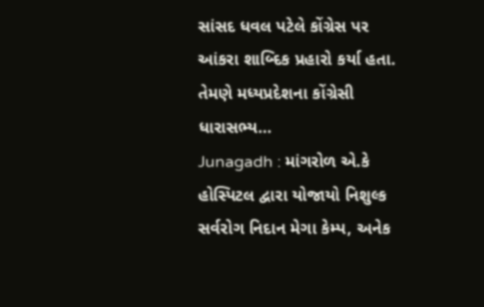સાંસદ ધવલ પટેલે કોંગ્રેસ પર આંકરા શાબ્દિક પ્રહારો કર્યા હતા. તેમણે મધ્યપ્રદેશના કોંગ્રેસી ધારાસભ્ય…
Junagadh : માંગરોળ એ.કે હોસ્પિટલ દ્વારા યોજાયો નિશુલ્ક સર્વરોગ નિદાન મેગા કેમ્પ, અનેક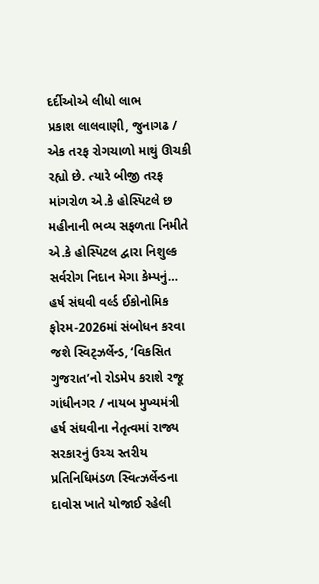દર્દીઓએ લીધો લાભ
પ્રકાશ લાલવાણી, જુનાગઢ / એક તરફ રોગચાળો માથું ઊચકી રહ્યો છે. ત્યારે બીજી તરફ માંગરોળ એ.કે હોસ્પિટલે છ મહીનાની ભવ્ય સફળતા નિમીતે એ.કે હોસ્પિટલ દ્વારા નિશુલ્ક સર્વરોગ નિદાન મેગા કેમ્પનું…
હર્ષ સંઘવી વર્લ્ડ ઈકોનોમિક ફોરમ-2026માં સંબોધન કરવા જશે સ્વિટ્ઝર્લેન્ડ, ‘વિકસિત ગુજરાત’નો રોડમેપ કરાશે રજૂ
ગાંધીનગર / નાયબ મુખ્યમંત્રી હર્ષ સંઘવીના નેતૃત્વમાં રાજ્ય સરકારનું ઉચ્ચ સ્તરીય પ્રતિનિધિમંડળ સ્વિત્ઝર્લેન્ડના દાવોસ ખાતે યોજાઈ રહેલી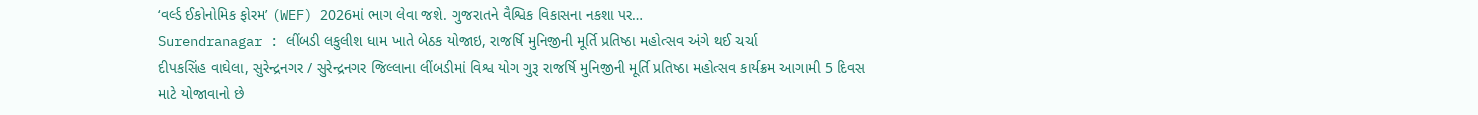‘વર્લ્ડ ઈકોનોમિક ફોરમ’ (WEF) 2026માં ભાગ લેવા જશે. ગુજરાતને વૈશ્વિક વિકાસના નકશા પર…
Surendranagar : લીંબડી લકુલીશ ધામ ખાતે બેઠક યોજાઇ, રાજર્ષિ મુનિજીની મૂર્તિ પ્રતિષ્ઠા મહોત્સવ અંગે થઈ ચર્ચા
દીપકસિંહ વાઘેલા, સુરેન્દ્રનગર / સુરેન્દ્રનગર જિલ્લાના લીંબડીમાં વિશ્વ યોગ ગુરૂ રાજર્ષિ મુનિજીની મૂર્તિ પ્રતિષ્ઠા મહોત્સવ કાર્યક્રમ આગામી 5 દિવસ માટે યોજાવાનો છે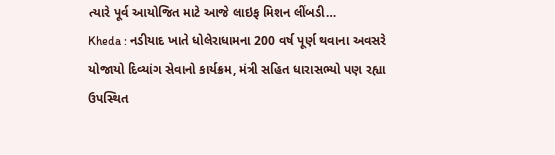ત્યારે પૂર્વ આયોજિત માટે આજે લાઇફ મિશન લીંબડી…
Kheda : નડીયાદ ખાતે ધોલેરાધામના 200 વર્ષ પૂર્ણ થવાના અવસરે યોજાયો દિવ્યાંગ સેવાનો કાર્યક્રમ, મંત્રી સહિત ધારાસભ્યો પણ રહ્યા ઉપસ્થિત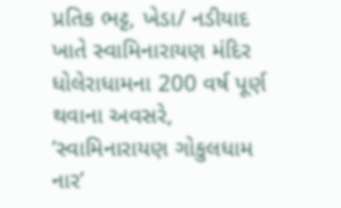પ્રતિક ભટ્ટ, ખેડા/ નડીયાદ ખાતે સ્વામિનારાયણ મંદિર ધોલેરાધામના 200 વર્ષ પૂર્ણ થવાના અવસરે, ‘સ્વામિનારાયણ ગોકુલધામ નાર’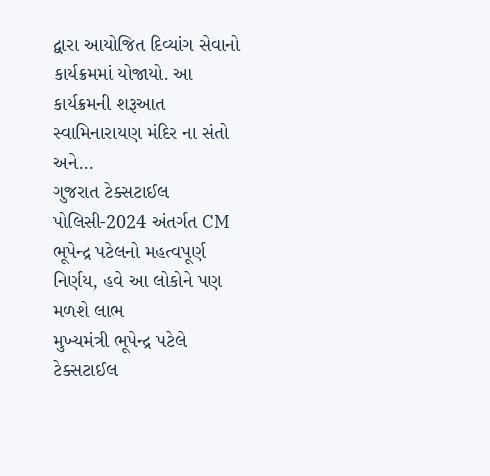દ્વારા આયોજિત દિવ્યાંગ સેવાનો કાર્યક્રમમાં યોજાયો. આ કાર્યક્રમની શરૂઆત સ્વામિનારાયણ મંદિર ના સંતો અને…
ગુજરાત ટેક્સટાઈલ પોલિસી-2024 અંતર્ગત CM ભૂપેન્દ્ર પટેલનો મહત્વપૂર્ણ નિર્ણય, હવે આ લોકોને પણ મળશે લાભ
મુખ્યમંત્રી ભૂપેન્દ્ર પટેલે ટેક્સટાઈલ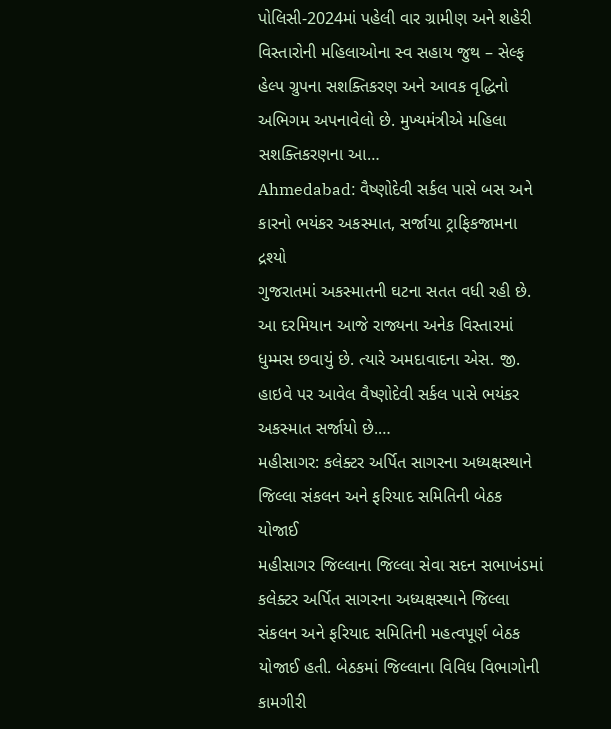પોલિસી-2024માં પહેલી વાર ગ્રામીણ અને શહેરી વિસ્તારોની મહિલાઓના સ્વ સહાય જુથ – સેલ્ફ હેલ્પ ગ્રુપના સશક્તિકરણ અને આવક વૃદ્ધિનો અભિગમ અપનાવેલો છે. મુખ્યમંત્રીએ મહિલા સશક્તિકરણના આ…
Ahmedabad: વૈષ્ણોદેવી સર્કલ પાસે બસ અને કારનો ભયંકર અકસ્માત, સર્જાયા ટ્રાફિકજામના દ્રશ્યો
ગુજરાતમાં અકસ્માતની ઘટના સતત વધી રહી છે. આ દરમિયાન આજે રાજ્યના અનેક વિસ્તારમાં ધુમ્મસ છવાયું છે. ત્યારે અમદાવાદના એસ. જી. હાઇવે પર આવેલ વૈષ્ણોદેવી સર્કલ પાસે ભયંકર અકસ્માત સર્જાયો છે.…
મહીસાગર: કલેક્ટર અર્પિત સાગરના અધ્યક્ષસ્થાને જિલ્લા સંકલન અને ફરિયાદ સમિતિની બેઠક યોજાઈ
મહીસાગર જિલ્લાના જિલ્લા સેવા સદન સભાખંડમાં કલેક્ટર અર્પિત સાગરના અધ્યક્ષસ્થાને જિલ્લા સંકલન અને ફરિયાદ સમિતિની મહત્વપૂર્ણ બેઠક યોજાઈ હતી. બેઠકમાં જિલ્લાના વિવિધ વિભાગોની કામગીરી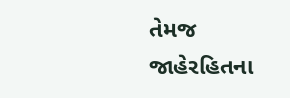તેમજ જાહેરહિતના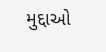મુદ્દાઓ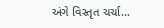અંગે વિસ્તૃત ચર્ચા…